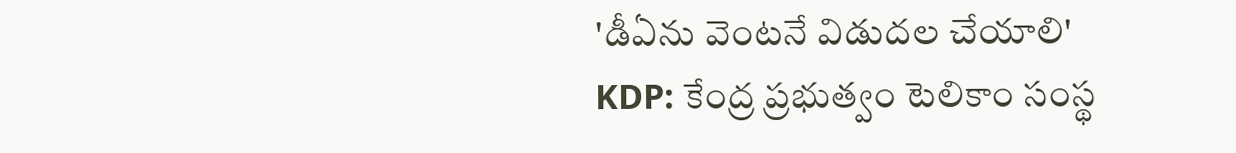'డీఏను వెంటనే విడుదల చేయాలి'
KDP: కేంద్ర ప్రభుత్వం టెలికాం సంస్థ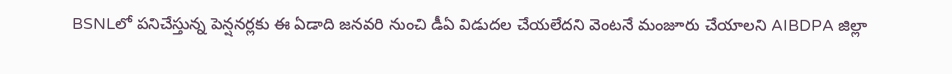BSNLలో పనిచేస్తున్న పెన్షనర్లకు ఈ ఏడాది జనవరి నుంచి డీఏ విడుదల చేయలేదని వెంటనే మంజూరు చేయాలని AIBDPA జిల్లా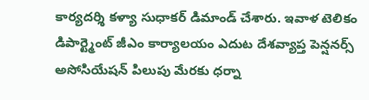కార్యదర్శి కళ్యా సుధాకర్ డిమాండ్ చేశారు. ఇవాళ టెలికం డిపార్ట్మెంట్ జీఎం కార్యాలయం ఎదుట దేశవ్యాప్త పెన్షనర్స్ అసోసియేషన్ పిలుపు మేరకు ధర్నా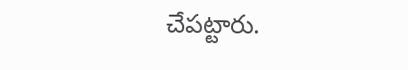చేపట్టారు.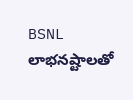BSNL లాభనష్టాలతో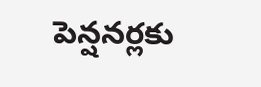పెన్షనర్లకు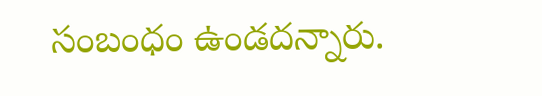సంబంధం ఉండదన్నారు.